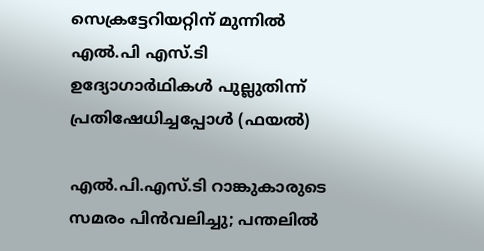സെക്രട്ടേറിയറ്റിന് മുന്നിൽ എൽ.പി എസ്.ടി ഉദ്യോഗാർഥികൾ പുല്ലുതിന്ന് പ്രതിഷേധിച്ചപ്പോൾ (ഫയൽ)

എല്‍.പി.എസ്.ടി റാങ്കുകാരുടെ സമരം പിൻവലിച്ചു; പന്തലിൽ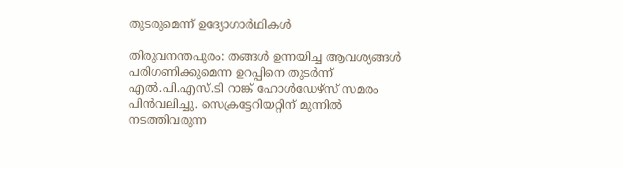തുടരുമെന്ന് ഉദ്യോഗാർഥികൾ

തിരുവനന്തപുരം: തങ്ങൾ ഉന്നയിച്ച ആവശ്യങ്ങൾ പരിഗണിക്കുമെന്ന ഉറപ്പിനെ തുടർന്ന് എല്‍.പി.എസ്.ടി റാങ്ക് ഹോള്‍ഡേഴ്‌സ് സമരം പിൻവലിച്ചു. സെക്രട്ടേറിയറ്റിന് മുന്നില്‍ നടത്തിവരുന്ന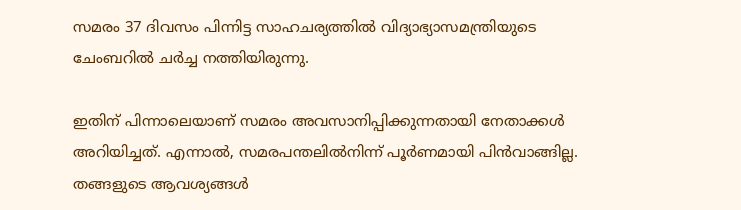സമരം 37 ദിവസം പിന്നിട്ട സാഹചര്യത്തില്‍ വിദ്യാഭ്യാസമന്ത്രിയുടെ ചേംബറില്‍ ചർച്ച നത്തിയിരുന്നു.

ഇതിന് പിന്നാലെയാണ് സമരം അവസാനിപ്പിക്കുന്നതായി നേതാക്കൾ അറിയിച്ചത്. എന്നാൽ, സമരപന്തലിൽനിന്ന് പൂർണമായി പിൻവാങ്ങില്ല. തങ്ങളുടെ ആവശ്യങ്ങൾ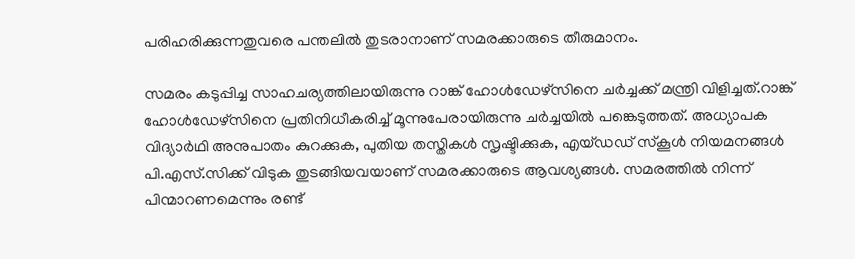പരിഹരിക്കുന്നതുവരെ പന്തലിൽ തുടരാനാണ് സമരക്കാരുടെ തീരുമാനം.

സമരം കടുപ്പിച്ച സാഹചര്യത്തിലായിരുന്നു റാങ്ക് ഹോള്‍ഡേഴ്‌സിനെ ചര്‍ച്ചക്ക് മന്ത്രി വിളിച്ചത്.റാങ്ക് ഹോള്‍ഡേഴ്‌സിനെ പ്രതിനിധീകരിച്ച് മൂന്നുപേരായിരുന്നു ചർച്ചയിൽ പങ്കെടുത്തത്. അധ്യാപക വിദ്യാർഥി അനുപാതം കുറക്കുക, പുതിയ തസ്തികള്‍ സൃഷ്ടിക്കുക, എയ്ഡഡ് സ്‌കൂള്‍ നിയമനങ്ങള്‍ പി.എസ്.സിക്ക് വിടുക തുടങ്ങിയവയാണ് സമരക്കാരുടെ ആവശ്യങ്ങൾ. സമരത്തില്‍ നിന്ന് പിന്മാറണമെന്നും രണ്ട്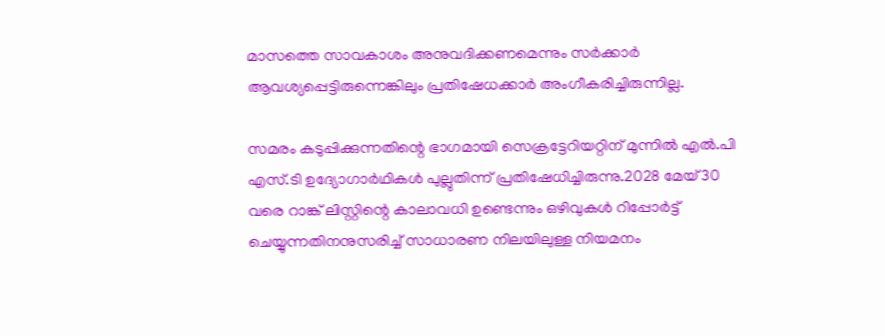മാസത്തെ സാവകാശം അനുവദിക്കണമെന്നും സര്‍ക്കാര്‍ ആവശ്യപ്പെട്ടിരുന്നെങ്കിലും പ്രതിഷേധക്കാര്‍ അംഗീകരിച്ചിരുന്നില്ല.

സമരം കടുപ്പിക്കുന്നതിന്റെ ഭാഗമായി സെക്രട്ടേറിയറ്റിന് മുന്നിൽ എൽ.പി എസ്.ടി ഉദ്യോഗാർഥികൾ പുല്ലുതിന്ന് പ്രതിഷേധിച്ചിരുന്നു.2028 മേയ് 30 വരെ റാങ്ക് ലിസ്റ്റിന്റെ കാലാവധി ഉണ്ടെന്നും ഒഴിവുകൾ റിപ്പോർട്ട് ചെയ്യുന്നതിനനുസരിച്ച് സാധാരണ നിലയിലുള്ള നിയമനം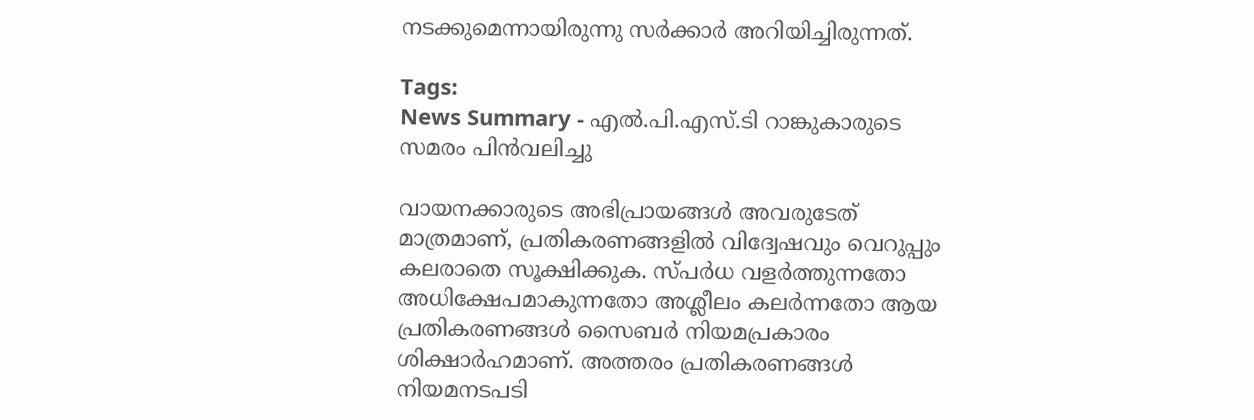നടക്കുമെന്നായിരുന്നു സർക്കാർ അറിയിച്ചിരുന്നത്.

Tags:
News Summary - എല്‍.പി.എസ്.ടി റാങ്കുകാരുടെ സമരം പിൻവലിച്ചു

വായനക്കാരുടെ അഭിപ്രായങ്ങള്‍ അവരുടേത് മാത്രമാണ്, പ്രതികരണങ്ങളിൽ വിദ്വേഷവും വെറുപ്പും കലരാതെ സൂക്ഷിക്കുക. സ്പർധ വളർത്തുന്നതോ അധിക്ഷേപമാകുന്നതോ അശ്ലീലം കലർന്നതോ ആയ പ്രതികരണങ്ങൾ സൈബർ നിയമപ്രകാരം ശിക്ഷാർഹമാണ്. അത്തരം പ്രതികരണങ്ങൾ നിയമനടപടി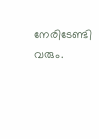നേരിടേണ്ടി വരും.